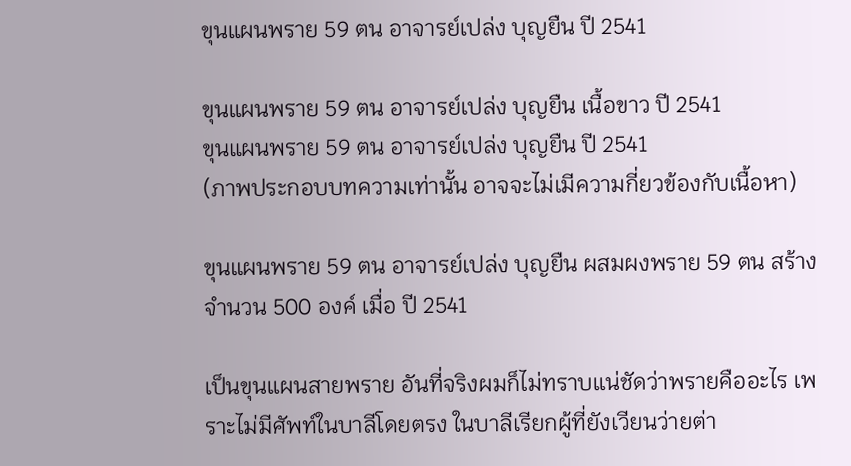ขุนแผนพราย 59 ตน อาจารย์เปล่ง บุญยืน ปี 2541

ขุนแผนพราย 59 ตน อาจารย์เปล่ง บุญยืน เนื้อขาว ปี 2541
ขุนแผนพราย 59 ตน อาจารย์เปล่ง บุญยืน ปี 2541
(ภาพประกอบบทความเท่านั้น อาจจะไม่เมีความกี่ยวข้องกับเนื้อหา)

ขุนแผนพราย 59 ตน อาจารย์เปล่ง บุญยืน ผสมผงพราย 59 ตน สร้างจำนวน 500 องค์ เมื่อ ปี 2541

เป็นขุนแผนสายพราย อันที่จริงผมก็ไม่ทราบแน่ชัดว่าพรายคืออะไร เพราะไม่มีศัพท์ในบาลีโดยตรง ในบาลีเรียกผู้ที่ยังเวียนว่ายต่า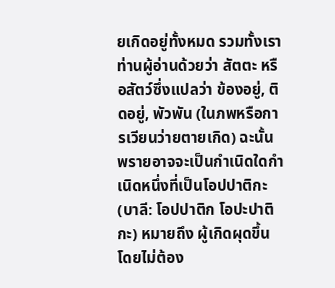ยเกิดอยู่ทั้งหมด รวมทั้งเราท่านผู้อ่านด้วยว่า สัตตะ หรือสัตว์ซึ่งแปลว่า ข้องอยู่, ติดอยู่, พัวพัน (ในภพหรือการเวียนว่ายตายเกิด) ฉะนั้น พรายอาจจะเป็นกำเนิดใดกำเนิดหนึ่งที่เป็นโอปปาติกะ (บาลี: โอปปาติก โอปะปาติกะ) หมายถึง ผู้เกิดผุดขึ้นโดยไม่ต้อง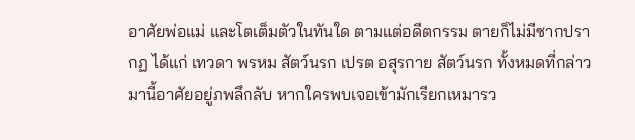อาศัยพ่อแม่ และโตเต็มตัวในทันใด ตามแต่อดีตกรรม ตายก็ไม่มีซากปรากฏ ได้แก่ เทวดา พรหม สัตว์นรก เปรต อสุรกาย สัตว์นรก ทั้งหมดที่กล่าวมานี้อาศัยอยู่ภพลึกลับ หากใครพบเจอเข้ามักเรียกเหมารว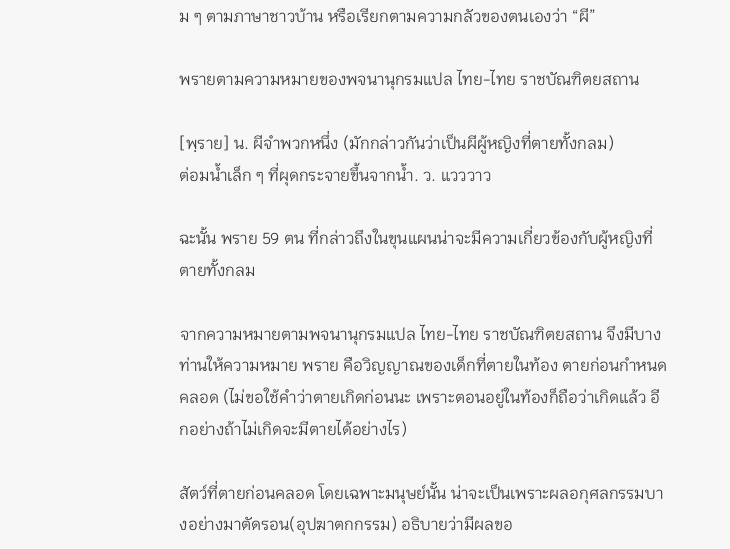ม ๆ ตามภาษาชาวบ้าน หรือเรียกตามความกลัวของตนเองว่า “ผี”

พรายตามความหมายของพจนานุกรมแปล ไทย-ไทย ราชบัณฑิตยสถาน

[พฺราย] น. ผีจําพวกหนึ่ง (มักกล่าวกันว่าเป็นผีผู้หญิงที่ตายทั้งกลม)
ต่อมนํ้าเล็ก ๆ ที่ผุดกระจายขึ้นจากนํ้า. ว. แวววาว

ฉะนั้น พราย 59 ตน ที่กล่าวถึงในขุนแผนน่าจะมีความเกี่ยวข้องกับผู้หญิงที่ตายทั้งกลม

จากความหมายตามพจนานุกรมแปล ไทย-ไทย ราชบัณฑิตยสถาน จึงมีบางท่านให้ความหมาย พราย คือวิญญาณของเด็กที่ตายในท้อง ตายก่อนกำหนดคลอด (ไม่ขอใช้คำว่าตายเกิดก่อนนะ เพราะตอนอยู่ในท้องก็ถือว่าเกิดแล้ว อีกอย่างถ้าไม่เกิดจะมีตายได้อย่างไร)

สัตว์ที่ตายก่อนคลอด โดยเฉพาะมนุษย์นั้น น่าจะเป็นเพราะผลอกุศลกรรมบางอย่างมาตัดรอน(อุปฆาตกกรรม) อธิบายว่ามีผลขอ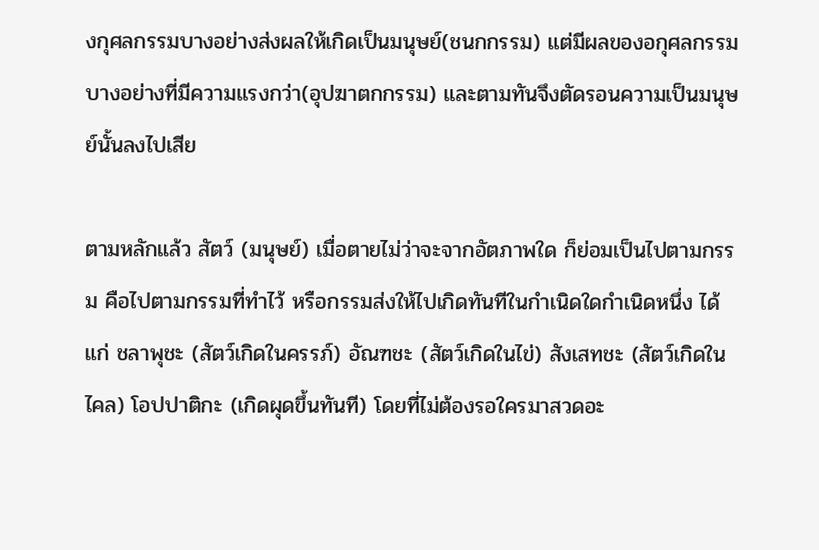งกุศลกรรมบางอย่างส่งผลให้เกิดเป็นมนุษย์(ชนกกรรม) แต่มีผลของอกุศลกรรมบางอย่างที่มีความแรงกว่า(อุปฆาตกกรรม) และตามทันจึงตัดรอนความเป็นมนุษย์นั้นลงไปเสีย

ตามหลักแล้ว สัตว์ (มนุษย์) เมื่อตายไม่ว่าจะจากอัตภาพใด ก็ย่อมเป็นไปตามกรรม คือไปตามกรรมที่ทำไว้ หรือกรรมส่งให้ไปเกิดทันทีในกำเนิดใดกำเนิดหนึ่ง ได้แก่ ชลาพุชะ (สัตว์เกิดในครรภ์) อัณฑชะ (สัตว์เกิดในไข่) สังเสทชะ (สัตว์เกิดในไคล) โอปปาติกะ (เกิดผุดขึ้นทันที) โดยที่ไม่ต้องรอใครมาสวดอะ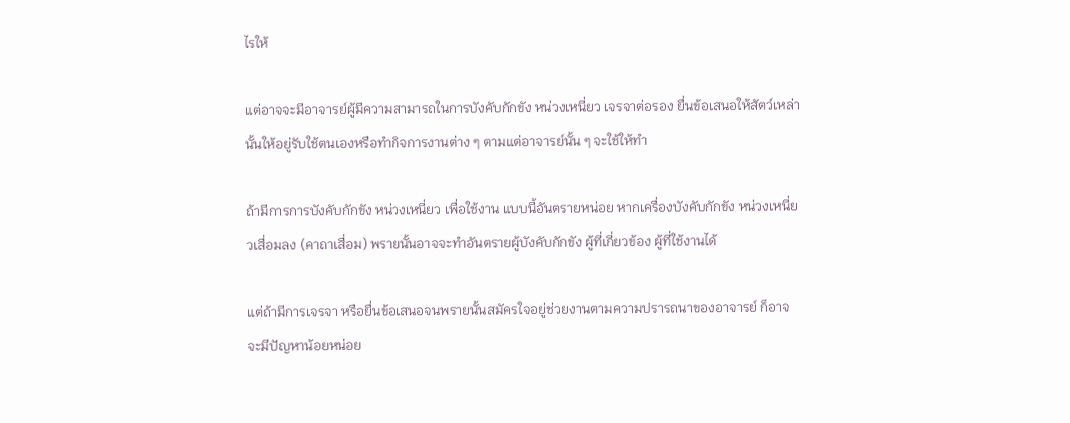ไรให้

แต่อาจจะมีอาจารย์ผู้มีความสามารถในการบังคับกักขัง หน่วงเหนี่ยว เจรจาต่อรอง ยื่นข้อเสนอให้สัตว์เหล่านั้นให้อยู่รับใช้ตนเองหรือทำกิจการงานต่าง ๆ ตามแต่อาจารย์นั้น ๆ จะใช้ให้ทำ

ถ้ามีการการบังคับกักขัง หน่วงเหนี่ยว เพื่อใช้งาน แบบนี้อันตรายหน่อย หากเครื่องบังคับกักขัง หน่วงเหนี่ยวเสื่อมลง (คาถาเสื่อม) พรายนั้นอาจจะทำอันตรายผู้บังคับกักขัง ผู้ที่เกี่ยวข้อง ผู้ที่ใช้งานได้

แต่ถ้ามีการเจรจา หรือยื่นข้อเสนอจนพรายนั้นสมัครใจอยู่ช่วยงานตามความปรารถนาของอาจารย์ ก็อาจจะมีปัญหาน้อยหน่อย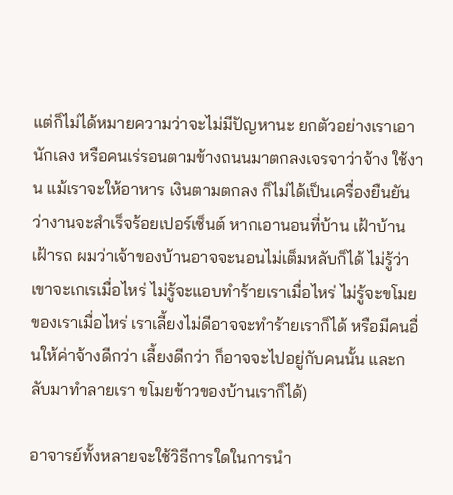แต่ก็ไม่ได้หมายความว่าจะไม่มีปัญหานะ ยกตัวอย่างเราเอานักเลง หรือคนเร่รอนตามข้างถนนมาตกลงเจรจาว่าจ้าง ใช้งาน แม้เราจะให้อาหาร เงินตามตกลง ก็ไม่ได้เป็นเครื่องยืนยันว่างานจะสำเร็จร้อยเปอร์เซ็นต์ หากเอานอนที่บ้าน เฝ้าบ้าน เฝ้ารถ ผมว่าเจ้าของบ้านอาจจะนอนไม่เต็มหลับก็ได้ ไม่รู้ว่าเขาจะเกเรเมื่อไหร่ ไม่รู้จะแอบทำร้ายเราเมื่อไหร่ ไม่รู้จะขโมยของเราเมื่อไหร่ เราเลี้ยงไม่ดีอาจจะทำร้ายเราก็ได้ หรือมีคนอื่นให้ค่าจ้างดีกว่า เลี้ยงดีกว่า ก็อาจจะไปอยู่กับคนนั้น และกลับมาทำลายเรา ขโมยข้าวของบ้านเราก็ได้)

อาจารย์ทั้งหลายจะใช้วิธีการใดในการนำ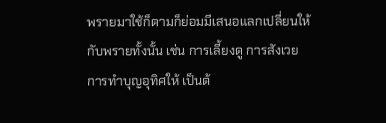พรายมาใช้ก็ตามก็ย่อมมีเสนอแลกเปลี่ยนให้กับพรายทั้งนั้น เช่น การเลี้ยงดู การสังเวย การทำบุญอุทิศให้ เป็นต้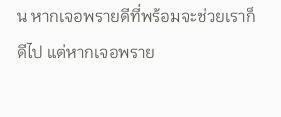น หากเจอพรายดีที่พร้อมจะช่วยเราก็ดีไป แต่หากเจอพราย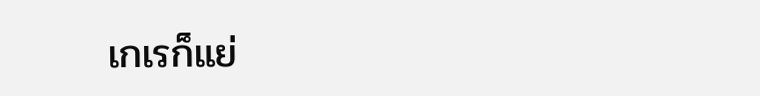เกเรก็แย่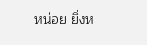หน่อย ยิ่งห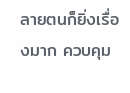ลายตนก็ยิ่งเรื่องมาก ควบคุม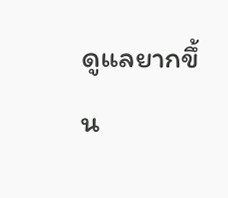ดูแลยากขึ้น